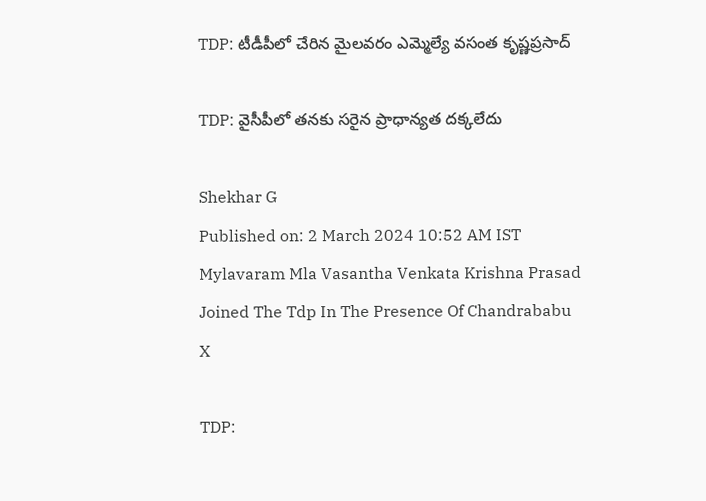TDP: టీడీపీలో చేరిన మైలవరం ఎమ్మెల్యే వసంత కృష్ణప్రసాద్

TDP: వైసీపీలో తనకు సరైన ప్రాధాన్యత దక్కలేదు

Shekhar G
Published on: 2 March 2024 10:52 AM IST
Mylavaram Mla Vasantha Venkata Krishna Prasad Joined The Tdp In The Presence Of Chandrababu
X

TDP: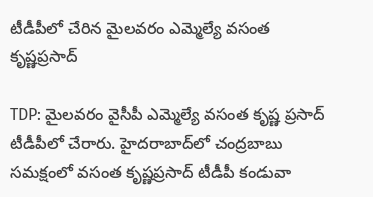టీడీపీలో చేరిన మైలవరం ఎమ్మెల్యే వసంత కృష్ణప్రసాద్

TDP: మైలవరం వైసీపీ ఎమ్మెల్యే వసంత కృష్ణ ప్రసాద్‌ టీడీపీలో చేరారు. హైదరాబాద్‌లో చంద్రబాబు సమక్షంలో వసంత కృష్ణప్రసాద్‌ టీడీపీ కండువా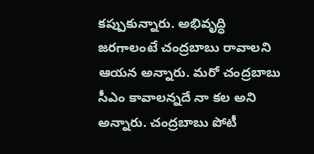కప్పుకున్నారు. అభివృద్ధి జరగాలంటే చంద్రబాబు రావాలని ఆయన అన్నారు. మరో చంద్రబాబు సీఎం కావాలన్నదే నా కల అని అన్నారు. చంద్రబాబు పోటీ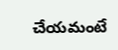చేయమంటే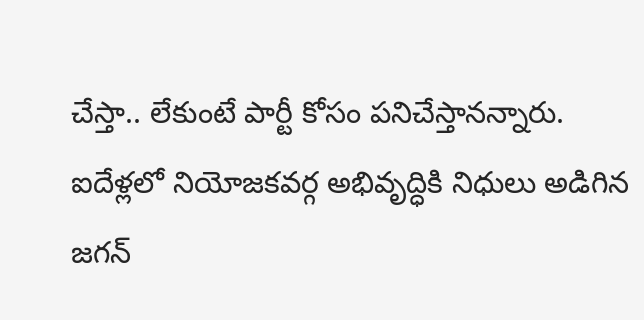చేస్తా.. లేకుంటే పార్టీ కోసం పనిచేస్తానన్నారు. ఐదేళ్లలో నియోజకవర్గ అభివృద్ధికి నిధులు అడిగిన జగన్‌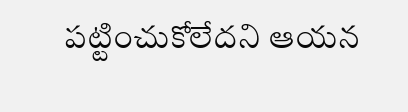పట్టించుకోలేదని ఆయన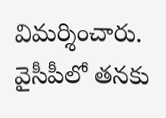విమర్శించారు. వైసీపీలో తనకు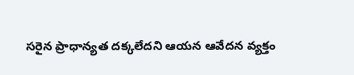సరైన ప్రాధాన్యత దక్కలేదని ఆయన ఆవేదన వ్యక్తం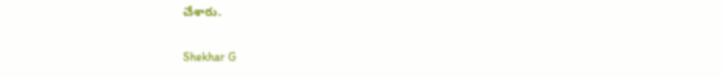చేశారు.

Shekhar G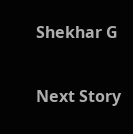Shekhar G

Next Story